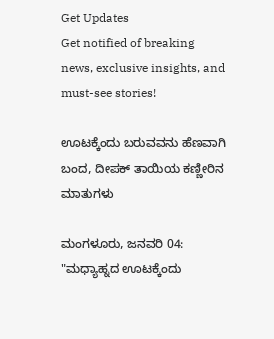Get Updates
Get notified of breaking news, exclusive insights, and must-see stories!

ಊಟಕ್ಕೆಂದು ಬರುವವನು ಹೆಣವಾಗಿ ಬಂದ, ದೀಪಕ್ ತಾಯಿಯ ಕಣ್ಣೀರಿನ ಮಾತುಗಳು

ಮಂಗಳೂರು, ಜನವರಿ 04: "ಮಧ್ಯಾಹ್ನದ ಊಟಕ್ಕೆಂದು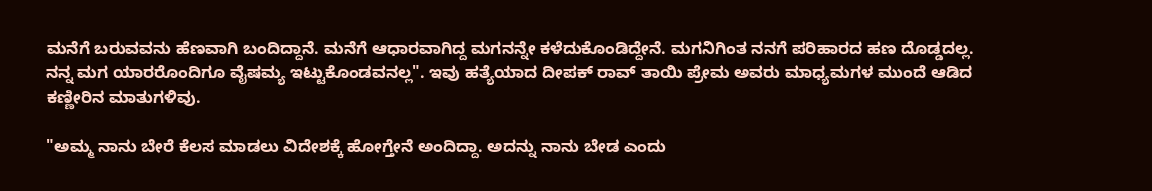ಮನೆಗೆ ಬರುವವನು ಹೆಣವಾಗಿ ಬಂದಿದ್ದಾನೆ. ಮನೆಗೆ ಆಧಾರವಾಗಿದ್ದ ಮಗನನ್ನೇ ಕಳೆದುಕೊಂಡಿದ್ದೇನೆ. ಮಗನಿಗಿಂತ ನನಗೆ ಪರಿಹಾರದ ಹಣ ದೊಡ್ಡದಲ್ಲ. ನನ್ನ ಮಗ ಯಾರರೊಂದಿಗೂ ವೈಷಮ್ಯ ಇಟ್ಟುಕೊಂಡವನಲ್ಲ". ಇವು ಹತ್ಯೆಯಾದ ದೀಪಕ್ ರಾವ್ ತಾಯಿ ಪ್ರೇಮ ಅವರು ಮಾಧ್ಯಮಗಳ ಮುಂದೆ ಆಡಿದ ಕಣ್ಣೀರಿನ ಮಾತುಗಳಿವು.

"ಅಮ್ಮ ನಾನು ಬೇರೆ ಕೆಲಸ ಮಾಡಲು ವಿದೇಶಕ್ಕೆ ಹೋಗ್ತೇನೆ ಅಂದಿದ್ದಾ. ಅದನ್ನು ನಾನು ಬೇಡ ಎಂದು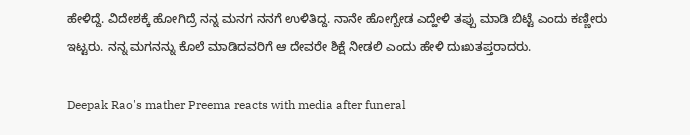ಹೇಳಿದ್ದೆ. ವಿದೇಶಕ್ಕೆ ಹೋಗಿದ್ರೆ ನನ್ನ ಮನಗ ನನಗೆ ಉಳಿತಿದ್ದ. ನಾನೇ ಹೋಗ್ಬೇಡ ಎದ್ಹೇಳಿ ತಪ್ಪು ಮಾಡಿ ಬಿಟ್ಟೆ ಎಂದು ಕಣ್ಣೀರು ಇಟ್ಟರು. ನನ್ನ ಮಗನನ್ನು ಕೊಲೆ ಮಾಡಿದವರಿಗೆ ಆ ದೇವರೇ ಶಿಕ್ಷೆ ನೀಡಲಿ ಎಂದು ಹೇಳಿ ದುಃಖತಪ್ತರಾದರು.

Deepak Rao's mather Preema reacts with media after funeral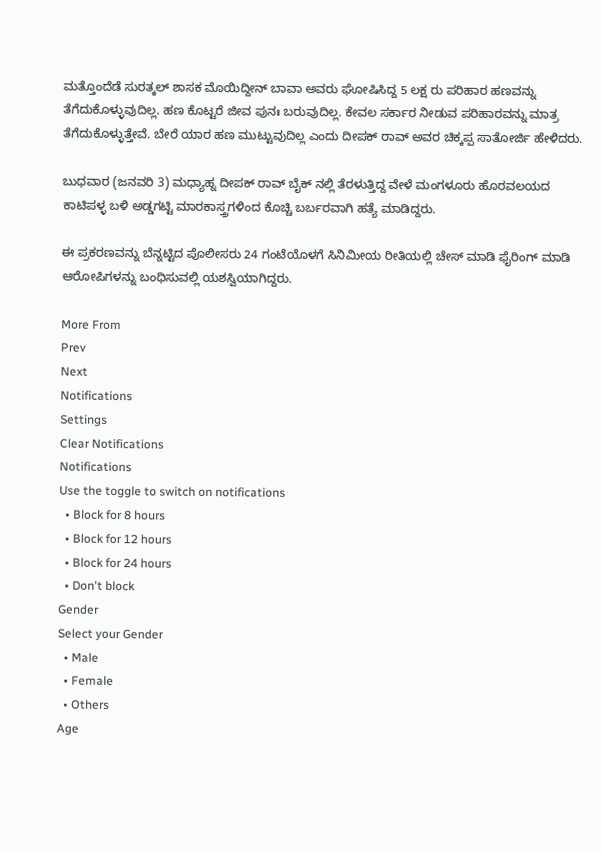ಮತ್ತೊಂದೆಡೆ ಸುರತ್ಕಲ್ ಶಾಸಕ ಮೊಯಿದ್ದೀನ್ ಬಾವಾ ಅವರು ಘೋಷಿಸಿದ್ದ 5 ಲಕ್ಷ ರು ಪರಿಹಾರ ಹಣವನ್ನು ತೆಗೆದುಕೊಳ್ಳುವುದಿಲ್ಲ. ಹಣ ಕೊಟ್ಟರೆ ಜೀವ ಪುನಃ ಬರುವುದಿಲ್ಲ. ಕೇವಲ ಸರ್ಕಾರ ನೀಡುವ ಪರಿಹಾರವನ್ನು ಮಾತ್ರ ತೆಗೆದುಕೊಳ್ಳುತ್ತೇವೆ. ಬೇರೆ ಯಾರ ಹಣ ಮುಟ್ಟುವುದಿಲ್ಲ ಎಂದು ದೀಪಕ್ ರಾವ್ ಅವರ ಚಿಕ್ಕಪ್ಪ ಸಾತೋರ್ಜಿ ಹೇಳಿದರು.

ಬುಧವಾರ (ಜನವರಿ 3) ಮಧ್ಯಾಹ್ನ ದೀಪಕ್ ರಾವ್ ಬೈಕ್ ನಲ್ಲಿ ತೆರಳುತ್ತಿದ್ದ ವೇಳೆ ಮಂಗಳೂರು ಹೊರವಲಯದ ಕಾಟಿಪಳ್ಳ ಬಳಿ ಅಡ್ಡಗಟ್ಟಿ ಮಾರಕಾಸ್ತ್ರಗಳಿಂದ ಕೊಚ್ಚಿ ಬರ್ಬರವಾಗಿ ಹತ್ಯೆ ಮಾಡಿದ್ದರು.

ಈ ಪ್ರಕರಣವನ್ನು ಬೆನ್ನಟ್ಟಿದ ಪೊಲೀಸರು 24 ಗಂಟೆಯೊಳಗೆ ಸಿನಿಮೀಯ ರೀತಿಯಲ್ಲಿ ಚೇಸ್ ಮಾಡಿ ಫೈರಿಂಗ್ ಮಾಡಿ ಆರೋಪಿಗಳನ್ನು ಬಂಧಿಸುವಲ್ಲಿ ಯಶಸ್ವಿಯಾಗಿದ್ದರು.

More From
Prev
Next
Notifications
Settings
Clear Notifications
Notifications
Use the toggle to switch on notifications
  • Block for 8 hours
  • Block for 12 hours
  • Block for 24 hours
  • Don't block
Gender
Select your Gender
  • Male
  • Female
  • Others
Age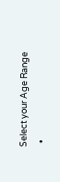Select your Age Range
  •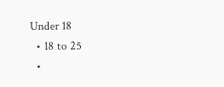Under 18
  • 18 to 25
  •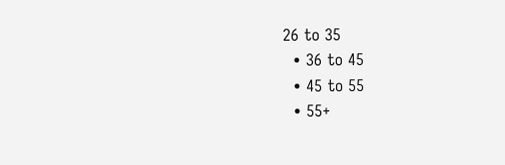26 to 35
  • 36 to 45
  • 45 to 55
  • 55+